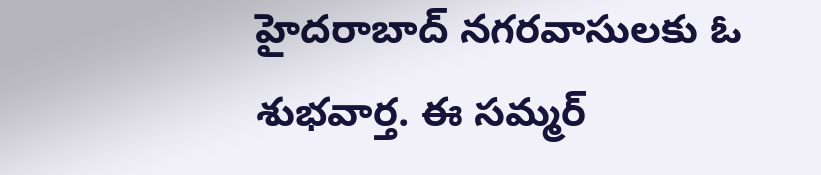హైదరాబాద్ నగరవాసులకు ఓ శుభవార్త. ఈ సమ్మర్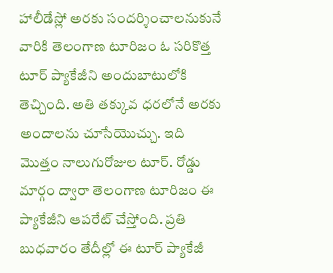హాలీడేస్లో అరకు సందర్శించాలనుకునే వారికి తెలంగాణ టూరిజం ఓ సరికొత్త టూర్ ప్యాకేజీని అందుబాటులోకి తెచ్చింది. అతి తక్కువ ధరలోనే అరకు అందాలను చూసేయొచ్చు. ఇది మొత్తం నాలుగురోజుల టూర్. రోడ్డు మార్గం ద్వారా తెలంగాణ టూరిజం ఈ ప్యాకేజీని ఆపరేట్ చేస్తోంది. ప్రతి బుధవారం తేదీల్లో ఈ టూర్ ప్యాకేజీ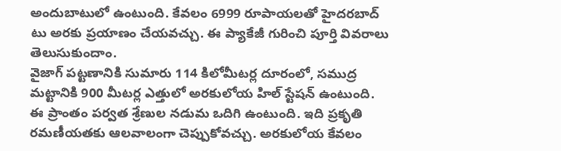అందుబాటులో ఉంటుంది. కేవలం 6999 రూపాయలతో హైదరబాద్ టు అరకు ప్రయాణం చేయవచ్చు. ఈ ప్యాకేజీ గురించి పూర్తి వివరాలు తెలుసుకుందాం.
వైజాగ్ పట్టణానికి సుమారు 114 కిలోమీటర్ల దూరంలో, సముద్ర మట్టానికి 900 మీటర్ల ఎత్తులో అరకులోయ హిల్ స్టేషన్ ఉంటుంది. ఈ ప్రాంతం పర్వత శ్రేణుల నడుమ ఒదిగి ఉంటుంది. ఇది ప్రకృతి రమణీయతకు ఆలవాలంగా చెప్పుకోవచ్చు. అరకులోయ కేవలం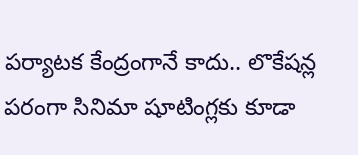పర్యాటక కేంద్రంగానే కాదు.. లొకేషన్ల పరంగా సినిమా షూటింగ్లకు కూడా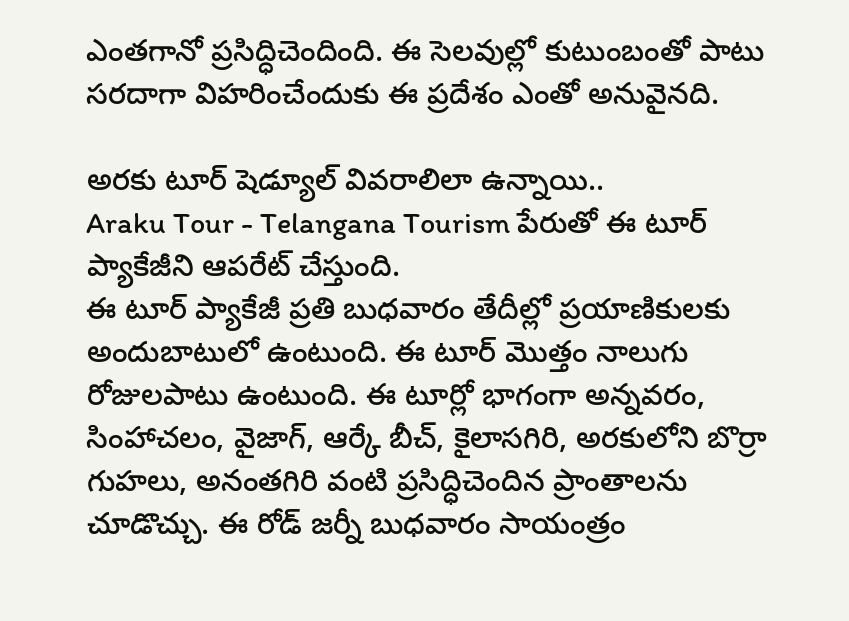ఎంతగానో ప్రసిద్ధిచెందింది. ఈ సెలవుల్లో కుటుంబంతో పాటు సరదాగా విహరించేందుకు ఈ ప్రదేశం ఎంతో అనువైనది.

అరకు టూర్ షెడ్యూల్ వివరాలిలా ఉన్నాయి..
Araku Tour - Telangana Tourism పేరుతో ఈ టూర్ ప్యాకేజీని ఆపరేట్ చేస్తుంది.
ఈ టూర్ ప్యాకేజీ ప్రతి బుధవారం తేదీల్లో ప్రయాణికులకు అందుబాటులో ఉంటుంది. ఈ టూర్ మొత్తం నాలుగు రోజులపాటు ఉంటుంది. ఈ టూర్లో భాగంగా అన్నవరం, సింహాచలం, వైజాగ్, ఆర్కే బీచ్, కైలాసగిరి, అరకులోని బొర్రా గుహలు, అనంతగిరి వంటి ప్రసిద్ధిచెందిన ప్రాంతాలను చూడొచ్చు. ఈ రోడ్ జర్నీ బుధవారం సాయంత్రం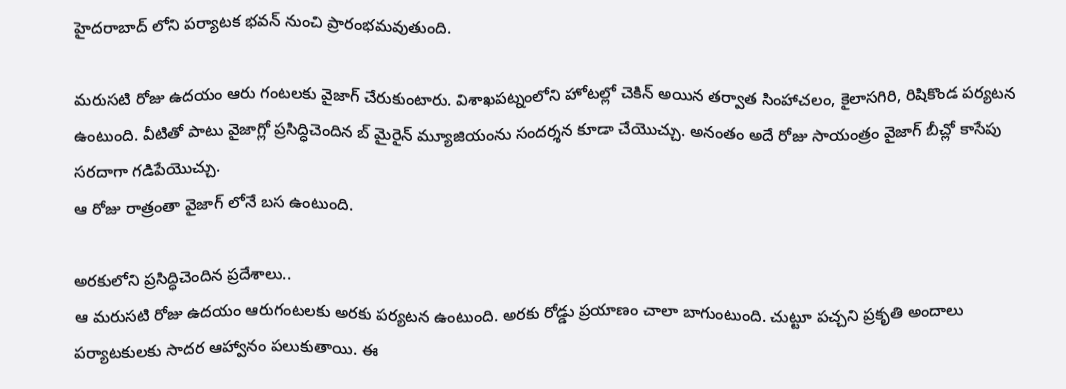హైదరాబాద్ లోని పర్యాటక భవన్ నుంచి ప్రారంభమవుతుంది.

మరుసటి రోజు ఉదయం ఆరు గంటలకు వైజాగ్ చేరుకుంటారు. విశాఖపట్నంలోని హోటల్లో చెకిన్ అయిన తర్వాత సింహాచలం, కైలాసగిరి, రిషికొండ పర్యటన ఉంటుంది. వీటితో పాటు వైజాగ్లో ప్రసిద్ధిచెందిన బ్ మైరైన్ మ్యూజియంను సందర్శన కూడా చేయొచ్చు. అనంతం అదే రోజు సాయంత్రం వైజాగ్ బీచ్లో కాసేపు సరదాగా గడిపేయొచ్చు.
ఆ రోజు రాత్రంతా వైజాగ్ లోనే బస ఉంటుంది.

అరకులోని ప్రసిద్ధిచెందిన ప్రదేశాలు..
ఆ మరుసటి రోజు ఉదయం ఆరుగంటలకు అరకు పర్యటన ఉంటుంది. అరకు రోడ్డు ప్రయాణం చాలా బాగుంటుంది. చుట్టూ పచ్చని ప్రకృతి అందాలు పర్యాటకులకు సాదర ఆహ్వానం పలుకుతాయి. ఈ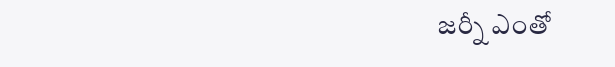జర్నీ ఎంతో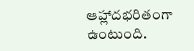ఆహ్లాదభరితంగా ఉంటుంది.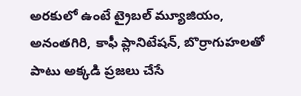అరకులో ఉంటే ట్రైబల్ మ్యూజియం, అనంతగిరి, కాఫీ ప్లానిటేషన్, బొర్రాగుహలతో పాటు అక్కడి ప్రజలు చేసే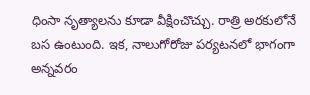ధింసా నృత్యాలను కూడా వీక్షించొచ్చు. రాత్రి అరకులోనే బస ఉంటుంది. ఇక, నాలుగోరోజు పర్యటనలో భాగంగా అన్నవరం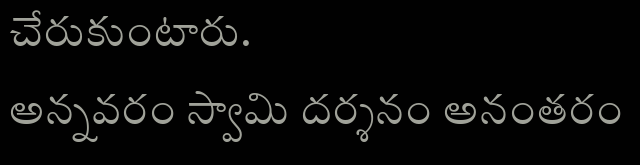చేరుకుంటారు.
అన్నవరం స్వామి దర్శనం అనంతరం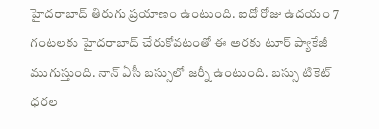హైదరాబాద్ తిరుగు ప్రయాణం ఉంటుంది. ఐదో రోజు ఉదయం 7 గంటలకు హైదరాబాద్ చేరుకోవటంతో ఈ అరకు టూర్ ప్యాకేజీ ముగుస్తుంది. నాన్ ఏసీ బస్సులో జర్నీ ఉంటుంది. బస్సు టికెట్ ధరల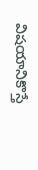విషయానికొస్తే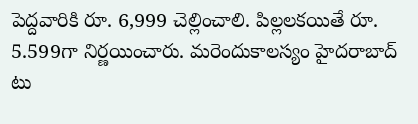పెద్దవారికి రూ. 6,999 చెల్లించాలి. పిల్లలకయితే రూ. 5.599గా నిర్ణయించారు. మరెందుకాలస్యం హైదరాబాద్ టు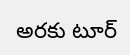అరకు టూర్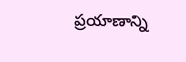ప్రయాణాన్ని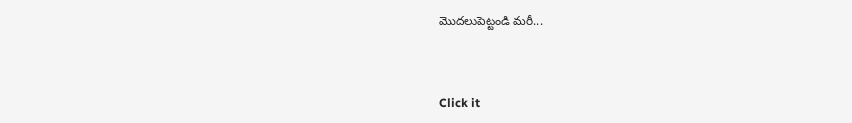మొదలుపెట్టండి మరీ...



Click it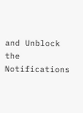and Unblock the Notifications